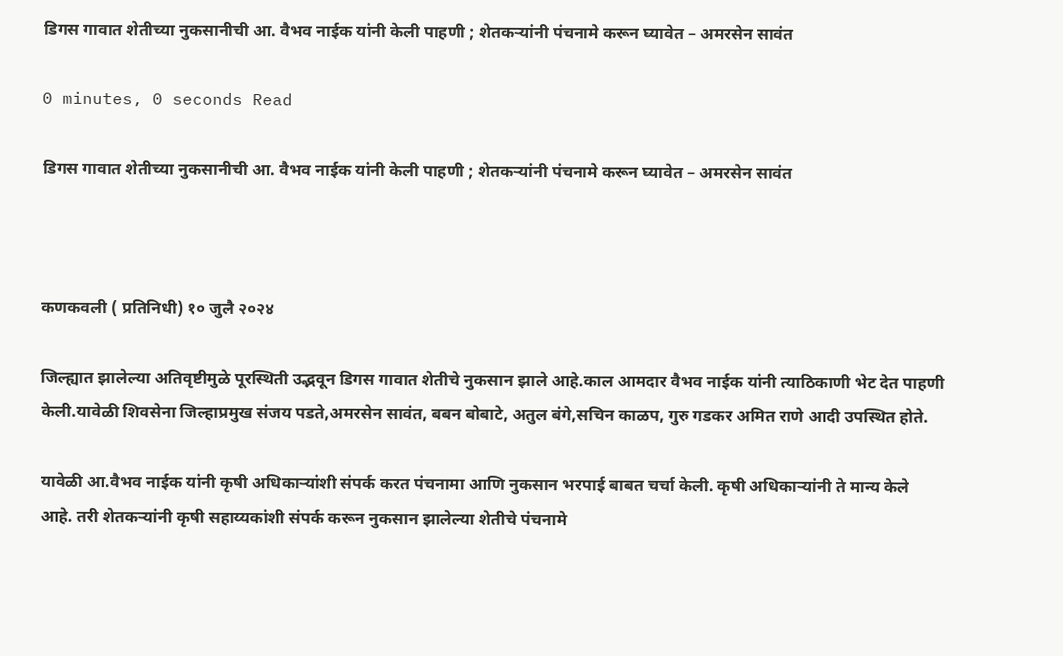डिगस गावात शेतीच्या नुकसानीची आ. वैभव नाईक यांनी केली पाहणी ; शेतकऱ्यांनी पंचनामे करून घ्यावेत – अमरसेन सावंत

0 minutes, 0 seconds Read

डिगस गावात शेतीच्या नुकसानीची आ. वैभव नाईक यांनी केली पाहणी ; शेतकऱ्यांनी पंचनामे करून घ्यावेत – अमरसेन सावंत



कणकवली ( प्रतिनिधी) १० जुलै २०२४

जिल्ह्यात झालेल्या अतिवृष्टीमुळे पूरस्थिती उद्भवून डिगस गावात शेतीचे नुकसान झाले आहे.काल आमदार वैभव नाईक यांनी त्याठिकाणी भेट देत पाहणी केली.यावेळी शिवसेना जिल्हाप्रमुख संजय पडते,अमरसेन सावंत, बबन बोबाटे, अतुल बंगे,सचिन काळप, गुरु गडकर अमित राणे आदी उपस्थित होते.

यावेळी आ.वैभव नाईक यांनी कृषी अधिकाऱ्यांशी संपर्क करत पंचनामा आणि नुकसान भरपाई बाबत चर्चा केली. कृषी अधिकाऱ्यांनी ते मान्य केले आहे. तरी शेतकऱ्यांनी कृषी सहाय्यकांशी संपर्क करून नुकसान झालेल्या शेतीचे पंचनामे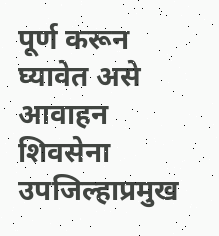पूर्ण करून घ्यावेत असे आवाहन शिवसेना उपजिल्हाप्रमुख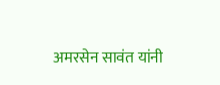अमरसेन सावंत यांनी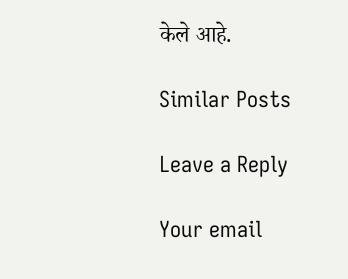केले आहे.

Similar Posts

Leave a Reply

Your email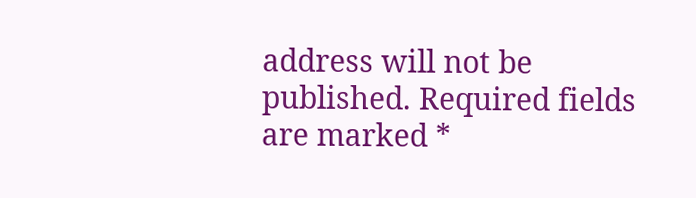address will not be published. Required fields are marked *